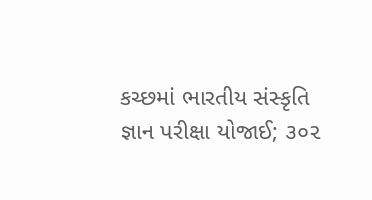કચ્છમાં ભારતીય સંસ્કૃતિ જ્ઞાન પરીક્ષા યોજાઈ; ૩૦૨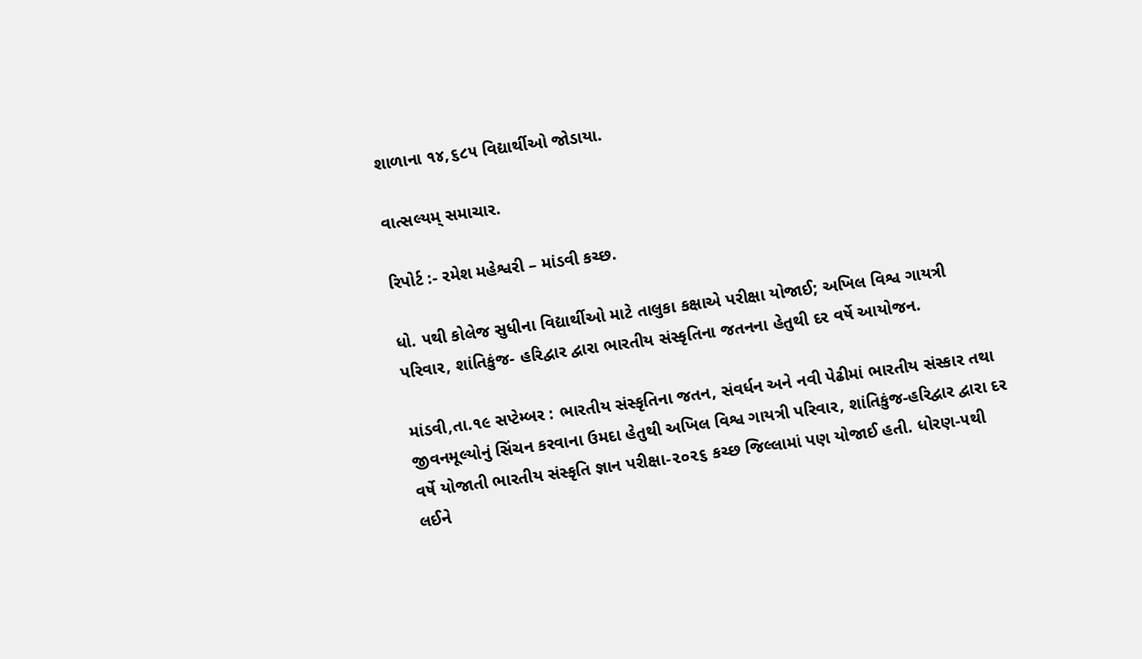શાળાના ૧૪,૬૮૫ વિદ્યાર્થીઓ જોડાયા.

વાત્સલ્યમ્ સમાચાર.

રિપોર્ટ :- રમેશ મહેશ્વરી – માંડવી કચ્છ.

ધો. ૫થી કોલેજ સુધીના વિદ્યાર્થીઓ માટે તાલુકા કક્ષાએ પરીક્ષા યોજાઈ; અખિલ વિશ્વ ગાયત્રી પરિવાર, શાંતિકુંજ- હરિદ્વાર દ્વારા ભારતીય સંસ્કૃતિના જતનના હેતુથી દર વર્ષે આયોજન.

માંડવી,તા.૧૯ સપ્ટેમ્બર : ભારતીય સંસ્કૃતિના જતન, સંવર્ધન અને નવી પેઢીમાં ભારતીય સંસ્કાર તથા જીવનમૂલ્યોનું સિંચન કરવાના ઉમદા હેતુથી અખિલ વિશ્વ ગાયત્રી પરિવાર, શાંતિકુંજ-હરિદ્વાર દ્વારા દર વર્ષે યોજાતી ભારતીય સંસ્કૃતિ જ્ઞાન પરીક્ષા-૨૦૨૬ કચ્છ જિલ્લામાં પણ યોજાઈ હતી. ધોરણ-૫થી લઈને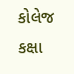કોલેજ કક્ષા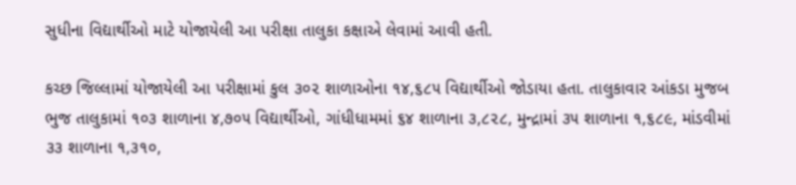સુધીના વિદ્યાર્થીઓ માટે યોજાયેલી આ પરીક્ષા તાલુકા કક્ષાએ લેવામાં આવી હતી.

કચ્છ જિલ્લામાં યોજાયેલી આ પરીક્ષામાં કુલ ૩૦૨ શાળાઓના ૧૪,૬૮૫ વિદ્યાર્થીઓ જોડાયા હતા. તાલુકાવાર આંકડા મુજબ ભુજ તાલુકામાં ૧૦૩ શાળાના ૪,૭૦૫ વિદ્યાર્થીઓ, ગાંધીધામમાં ૬૪ શાળાના ૩,૮૨૮, મુન્દ્રામાં ૩૫ શાળાના ૧,૬૮૯, માંડવીમાં ૩૩ શાળાના ૧,૩૧૦,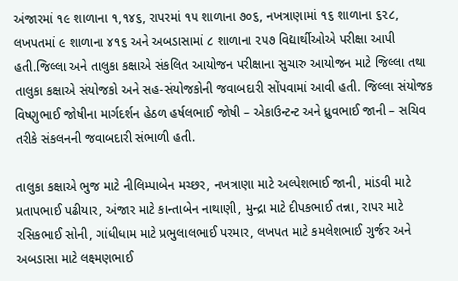અંજારમાં ૧૯ શાળાના ૧,૧૪૬, રાપરમાં ૧૫ શાળાના ૭૦૬, નખત્રાણામાં ૧૬ શાળાના ૬૨૮, લખપતમાં ૯ શાળાના ૪૧૬ અને અબડાસામાં ૮ શાળાના ૨૫૭ વિદ્યાર્થીઓએ પરીક્ષા આપી હતી.જિલ્લા અને તાલુકા કક્ષાએ સંકલિત આયોજન પરીક્ષાના સુચારુ આયોજન માટે જિલ્લા તથા તાલુકા કક્ષાએ સંયોજકો અને સહ-સંયોજકોની જવાબદારી સોંપવામાં આવી હતી. જિલ્લા સંયોજક વિષ્ણુભાઈ જોષીના માર્ગદર્શન હેઠળ હર્ષલભાઈ જોષી – એકાઉન્ટન્ટ અને ધ્રુવભાઈ જાની – સચિવ તરીકે સંકલનની જવાબદારી સંભાળી હતી.

તાલુકા કક્ષાએ ભુજ માટે નીલિમ્પાબેન મચ્છર, નખત્રાણા માટે અલ્પેશભાઈ જાની, માંડવી માટે પ્રતાપભાઈ પઢીયાર, અંજાર માટે કાન્તાબેન નાથાણી, મુન્દ્રા માટે દીપકભાઈ તન્ના, રાપર માટે રસિકભાઈ સોની, ગાંધીધામ માટે પ્રભુલાલભાઈ પરમાર, લખપત માટે કમલેશભાઈ ગુર્જર અને અબડાસા માટે લક્ષ્મણભાઈ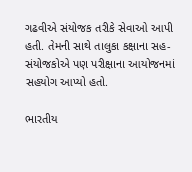ગઢવીએ સંયોજક તરીકે સેવાઓ આપી હતી. તેમની સાથે તાલુકા કક્ષાના સહ-સંયોજકોએ પણ પરીક્ષાના આયોજનમાં સહયોગ આપ્યો હતો.

ભારતીય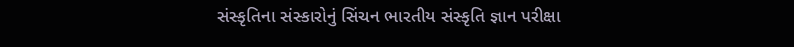સંસ્કૃતિના સંસ્કારોનું સિંચન ભારતીય સંસ્કૃતિ જ્ઞાન પરીક્ષા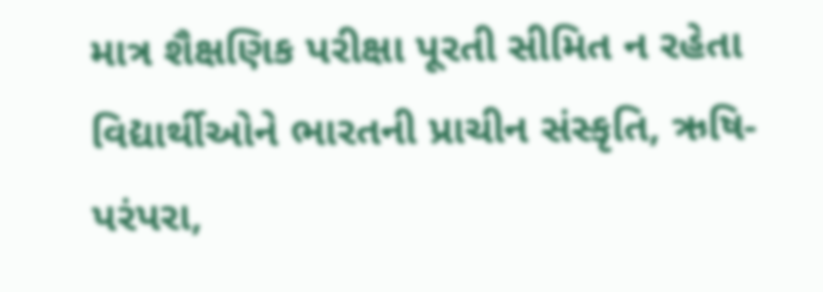માત્ર શૈક્ષણિક પરીક્ષા પૂરતી સીમિત ન રહેતા વિદ્યાર્થીઓને ભારતની પ્રાચીન સંસ્કૃતિ, ઋષિ-પરંપરા,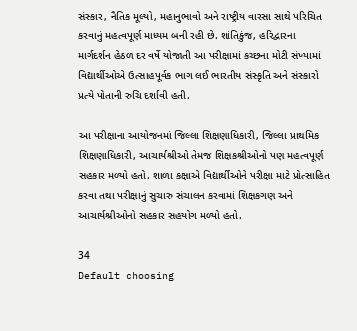સંસ્કાર, નૈતિક મૂલ્યો, મહાનુભાવો અને રાષ્ટ્રીય વારસા સાથે પરિચિત કરવાનું મહત્વપૂર્ણ માધ્યમ બની રહી છે. શાંતિકુંજ, હરિદ્વારના માર્ગદર્શન હેઠળ દર વર્ષે યોજાતી આ પરીક્ષામાં કચ્છના મોટી સંખ્યામાં વિદ્યાર્થીઓએ ઉત્સાહપૂર્વક ભાગ લઈ ભારતીય સંસ્કૃતિ અને સંસ્કારો પ્રત્યે પોતાની રુચિ દર્શાવી હતી.

આ પરીક્ષાના આયોજનમાં જિલ્લા શિક્ષણાધિકારી, જિલ્લા પ્રાથમિક શિક્ષણાધિકારી, આચાર્યશ્રીઓ તેમજ શિક્ષકશ્રીઓનો પણ મહત્વપૂર્ણ સહકાર મળ્યો હતો. શાળા કક્ષાએ વિદ્યાર્થીઓને પરીક્ષા માટે પ્રોત્સાહિત કરવા તથા પરીક્ષાનું સુચારુ સંચાલન કરવામાં શિક્ષકગણ અને આચાર્યશ્રીઓનો સહકાર સહયોગ મળ્યો હતો.

34
Default choosing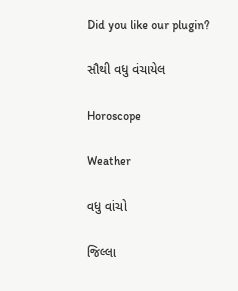Did you like our plugin?

સૌથી વધુ વંચાયેલ

Horoscope

Weather

વધુ વાંચો

જિલ્લા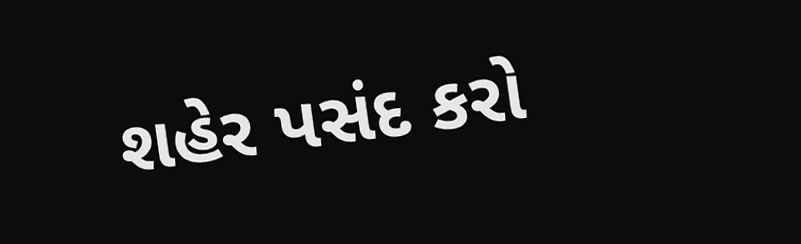શહેર પસંદ કરો